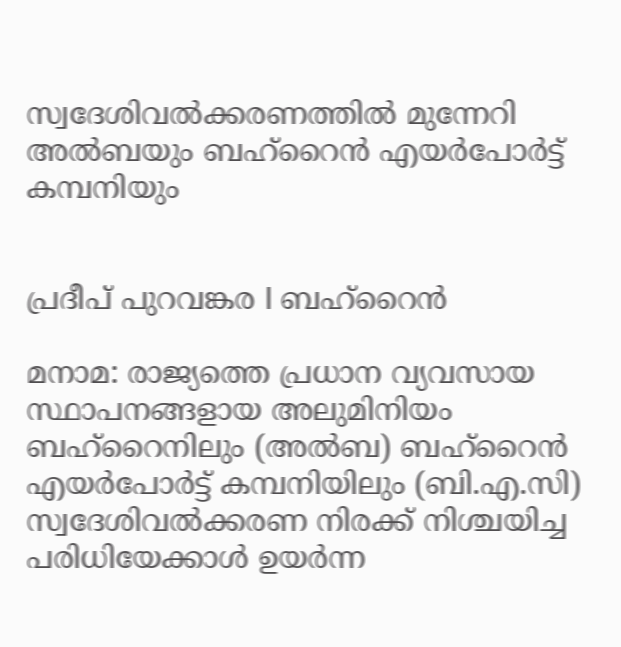സ്വദേശിവൽക്കരണത്തിൽ മുന്നേറി അൽബയും ബഹ്റൈൻ എയർപോർട്ട് കമ്പനിയും


പ്രദീപ് പുറവങ്കര I ബഹ്റൈൻ

മനാമ: രാജ്യത്തെ പ്രധാന വ്യവസായ സ്ഥാപനങ്ങളായ അലുമിനിയം ബഹ്‌റൈനിലും (അൽബ) ബഹ്‌റൈൻ എയർപോർട്ട് കമ്പനിയിലും (ബി.എ.സി) സ്വദേശിവൽക്കരണ നിരക്ക് നിശ്ചയിച്ച പരിധിയേക്കാൾ ഉയർന്ന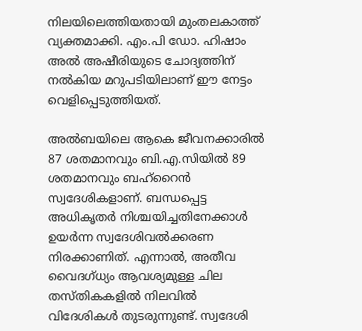നിലയിലെത്തിയതായി മുംതലകാത്ത് വ്യക്തമാക്കി. എം.പി ഡോ. ഹിഷാം അൽ അഷീരിയുടെ ചോദ്യത്തിന് നൽകിയ മറുപടിയിലാണ് ഈ നേട്ടം വെളിപ്പെടുത്തിയത്.

അൽബയിലെ ആകെ ജീവനക്കാരിൽ 87 ശതമാനവും ബി.എ.സിയിൽ 89 ശതമാനവും ബഹ്‌റൈൻ സ്വദേശികളാണ്. ബന്ധപ്പെട്ട അധികൃതർ നിശ്ചയിച്ചതിനേക്കാൾ ഉയർന്ന സ്വദേശിവൽക്കരണ നിരക്കാണിത്. എന്നാൽ, അതീവ വൈദഗ്ധ്യം ആവശ്യമുള്ള ചില തസ്തികകളിൽ നിലവിൽ വിദേശികൾ തുടരുന്നുണ്ട്. സ്വദേശി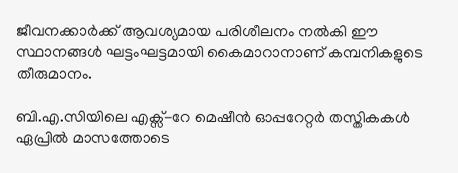ജീവനക്കാർക്ക് ആവശ്യമായ പരിശീലനം നൽകി ഈ സ്ഥാനങ്ങൾ ഘട്ടംഘട്ടമായി കൈമാറാനാണ് കമ്പനികളുടെ തീരുമാനം.

ബി.എ.സിയിലെ എക്സ്-റേ മെഷീൻ ഓപ്പറേറ്റർ തസ്തികകൾ ഏപ്രിൽ മാസത്തോടെ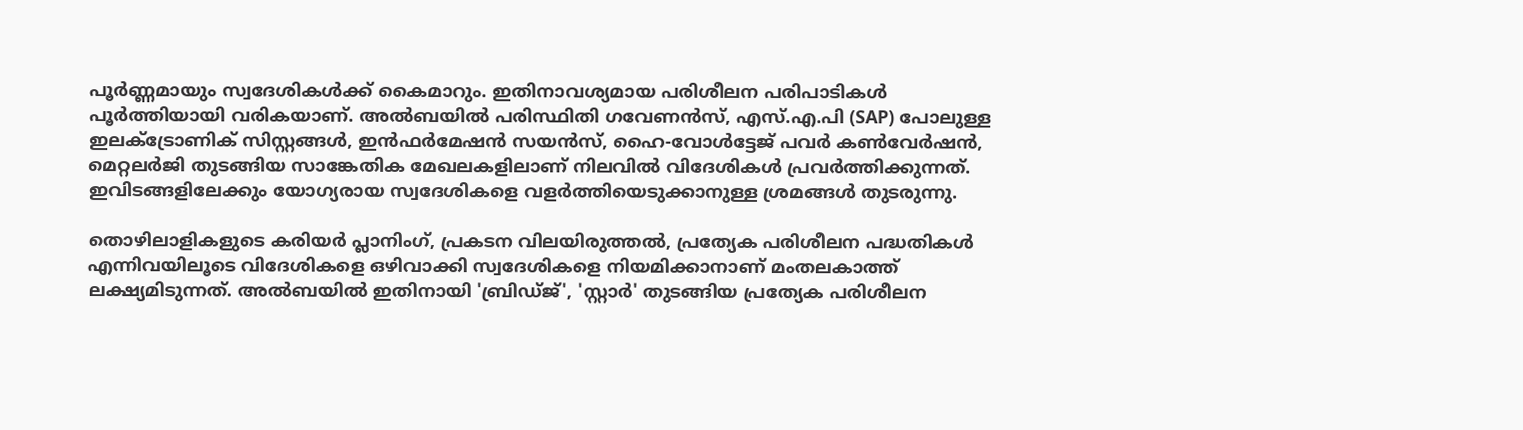പൂർണ്ണമായും സ്വദേശികൾക്ക് കൈമാറും. ഇതിനാവശ്യമായ പരിശീലന പരിപാടികൾ പൂർത്തിയായി വരികയാണ്. അൽബയിൽ പരിസ്ഥിതി ഗവേണൻസ്, എസ്.എ.പി (SAP) പോലുള്ള ഇലക്ട്രോണിക് സിസ്റ്റങ്ങൾ, ഇൻഫർമേഷൻ സയൻസ്, ഹൈ-വോൾട്ടേജ് പവർ കൺവേർഷൻ, മെറ്റലർജി തുടങ്ങിയ സാങ്കേതിക മേഖലകളിലാണ് നിലവിൽ വിദേശികൾ പ്രവർത്തിക്കുന്നത്. ഇവിടങ്ങളിലേക്കും യോഗ്യരായ സ്വദേശികളെ വളർത്തിയെടുക്കാനുള്ള ശ്രമങ്ങൾ തുടരുന്നു.

തൊഴിലാളികളുടെ കരിയർ പ്ലാനിംഗ്, പ്രകടന വിലയിരുത്തൽ, പ്രത്യേക പരിശീലന പദ്ധതികൾ എന്നിവയിലൂടെ വിദേശികളെ ഒഴിവാക്കി സ്വദേശികളെ നിയമിക്കാനാണ് മംതലകാത്ത് ലക്ഷ്യമിടുന്നത്. അൽബയിൽ ഇതിനായി 'ബ്രിഡ്ജ്', 'സ്റ്റാർ' തുടങ്ങിയ പ്രത്യേക പരിശീലന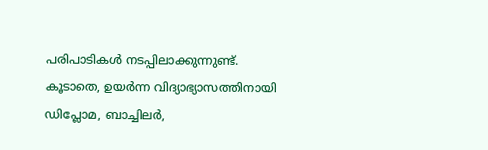പരിപാടികൾ നടപ്പിലാക്കുന്നുണ്ട്. കൂടാതെ, ഉയർന്ന വിദ്യാഭ്യാസത്തിനായി ഡിപ്ലോമ, ബാച്ചിലർ,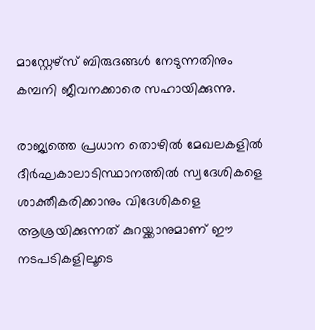മാസ്റ്റേഴ്സ് ബിരുദങ്ങൾ നേടുന്നതിനും കമ്പനി ജീവനക്കാരെ സഹായിക്കുന്നു.

രാജ്യത്തെ പ്രധാന തൊഴിൽ മേഖലകളിൽ ദീർഘകാലാടിസ്ഥാനത്തിൽ സ്വദേശികളെ ശാക്തീകരിക്കാനും വിദേശികളെ ആശ്രയിക്കുന്നത് കുറയ്ക്കാനുമാണ് ഈ നടപടികളിലൂടെ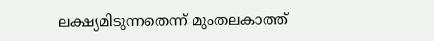ലക്ഷ്യമിടുന്നതെന്ന് മുംതലകാത്ത്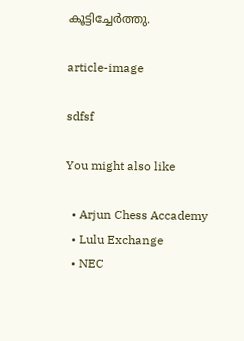കൂട്ടിച്ചേർത്തു.

article-image

sdfsf

You might also like

  • Arjun Chess Accademy
  • Lulu Exchange
  • NEC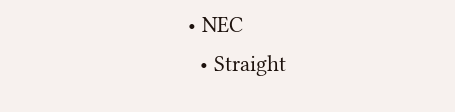• NEC
  • Straight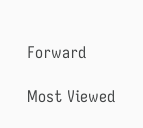Forward

Most Viewed